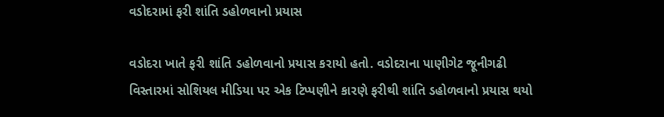વડોદરામાં ફરી શાંતિ ડહોળવાનો પ્રયાસ

વડોદરા ખાતે ફરી શાંતિ ડહોળવાનો પ્રયાસ કરાયો હતો. વડોદરાના પાણીગેટ જૂનીગઢી વિસ્તારમાં સોશિયલ મીડિયા પર એક ટિપ્પણીને કારણે ફરીથી શાંતિ ડહોળવાનો પ્રયાસ થયો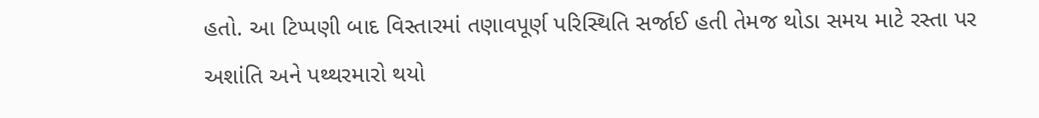હતો. આ ટિપ્પણી બાદ વિસ્તારમાં તણાવપૂર્ણ પરિસ્થિતિ સર્જાઈ હતી તેમજ થોડા સમય માટે રસ્તા પર અશાંતિ અને પથ્થરમારો થયો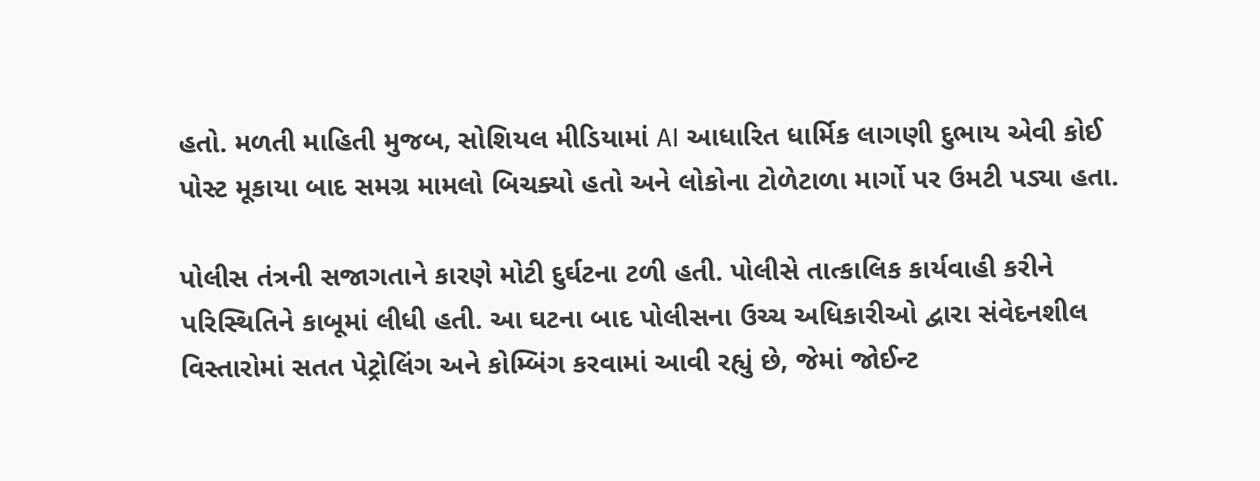હતો. મળતી માહિતી મુજબ, સોશિયલ મીડિયામાં AI આધારિત ધાર્મિક લાગણી દુભાય એવી કોઈ પોસ્ટ મૂકાયા બાદ સમગ્ર મામલો બિચક્યો હતો અને લોકોના ટોળેટાળા માર્ગો પર ઉમટી પડ્યા હતા.

પોલીસ તંત્રની સજાગતાને કારણે મોટી દુર્ઘટના ટળી હતી. પોલીસે તાત્કાલિક કાર્યવાહી કરીને પરિસ્થિતિને કાબૂમાં લીધી હતી. આ ઘટના બાદ પોલીસના ઉચ્ચ અધિકારીઓ દ્વારા સંવેદનશીલ વિસ્તારોમાં સતત પેટ્રોલિંગ અને કોમ્બિંગ કરવામાં આવી રહ્યું છે, જેમાં જોઈન્ટ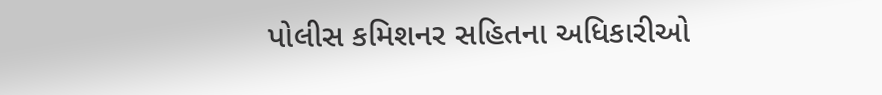પોલીસ કમિશનર સહિતના અધિકારીઓ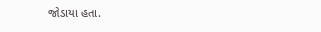જોડાયા હતા.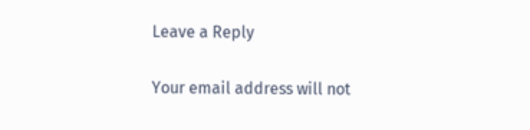Leave a Reply

Your email address will not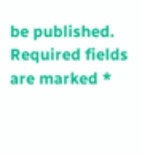be published. Required fields are marked *